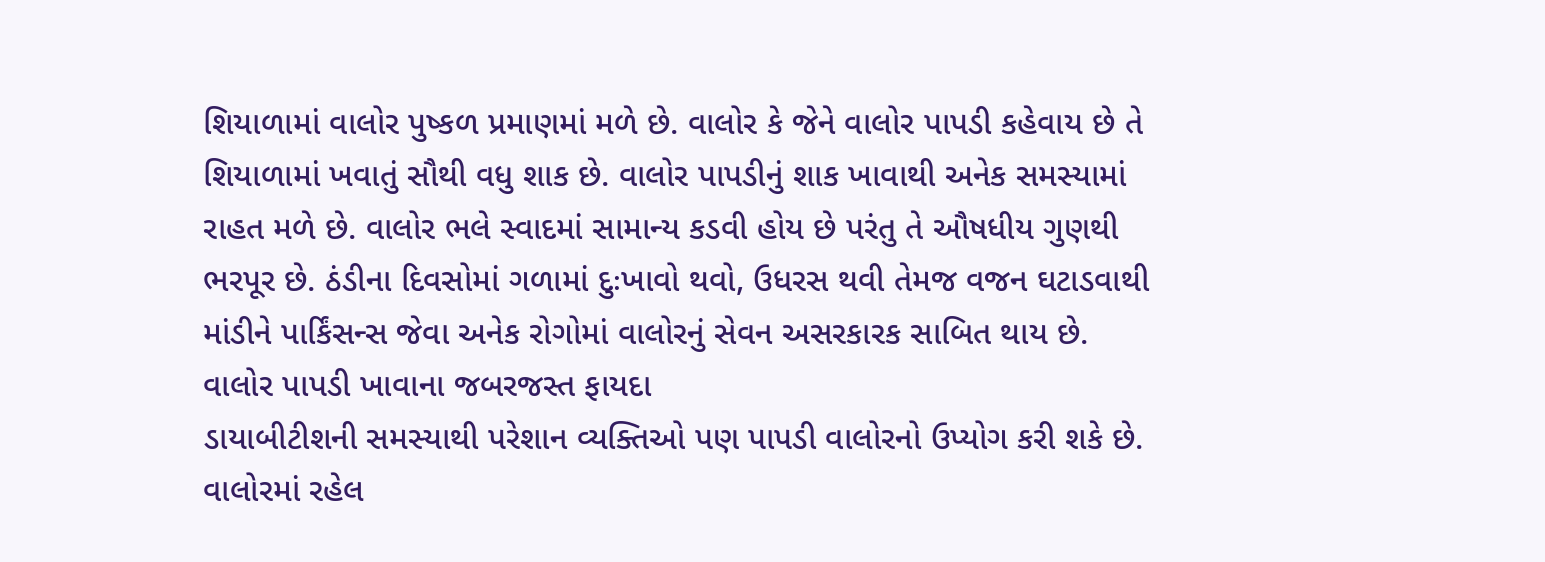શિયાળામાં વાલોર પુષ્કળ પ્રમાણમાં મળે છે. વાલોર કે જેને વાલોર પાપડી કહેવાય છે તે શિયાળામાં ખવાતું સૌથી વધુ શાક છે. વાલોર પાપડીનું શાક ખાવાથી અનેક સમસ્યામાં રાહત મળે છે. વાલોર ભલે સ્વાદમાં સામાન્ય કડવી હોય છે પરંતુ તે ઔષધીય ગુણથી ભરપૂર છે. ઠંડીના દિવસોમાં ગળામાં દુઃખાવો થવો, ઉધરસ થવી તેમજ વજન ઘટાડવાથી માંડીને પાર્કિંસન્સ જેવા અનેક રોગોમાં વાલોરનું સેવન અસરકારક સાબિત થાય છે.
વાલોર પાપડી ખાવાના જબરજસ્ત ફાયદા
ડાયાબીટીશની સમસ્યાથી પરેશાન વ્યક્તિઓ પણ પાપડી વાલોરનો ઉપ્યોગ કરી શકે છે. વાલોરમાં રહેલ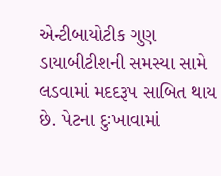એન્ટીબાયોટીક ગુણ ડાયાબીટીશની સમસ્યા સામે લડવામાં મદદરૂપ સાબિત થાય છે. પેટના દુઃખાવામાં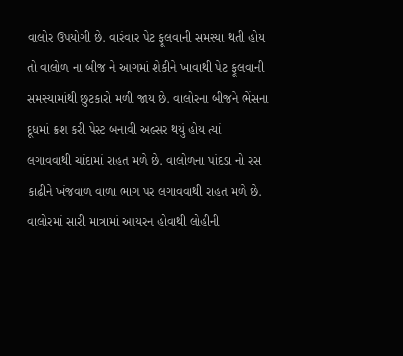વાલોર ઉપયોગી છે. વારંવાર પેટ ફૂલવાની સમસ્યા થતી હોય તો વાલોળ ના બીજ ને આગમાં શેકીને ખાવાથી પેટ ફૂલવાની સમસ્યામાંથી છુટકારો મળી જાય છે. વાલોરના બીજને ભેંસના દૂધમાં ક્રશ કરી પેસ્ટ બનાવી અલ્સર થયું હોય ત્યાં લગાવવાથી ચાંદામાં રાહત મળે છે. વાલોળના પાંદડા નો રસ કાઢીને ખંજવાળ વાળા ભાગ પર લગાવવાથી રાહત મળે છે. વાલોરમાં સારી માત્રામાં આયરન હોવાથી લોહીની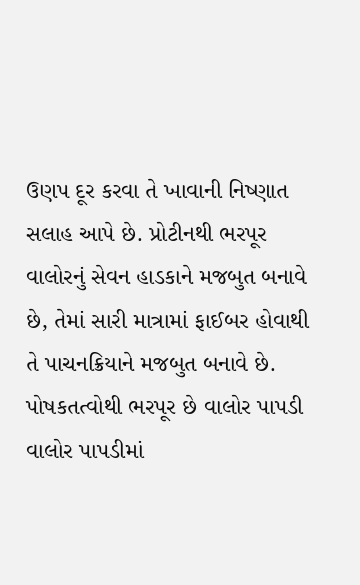ઉણપ દૂર કરવા તે ખાવાની નિષ્ણાત સલાહ આપે છે. પ્રોટીનથી ભરપૂર વાલોરનું સેવન હાડકાને મજબુત બનાવે છે, તેમાં સારી માત્રામાં ફાઈબર હોવાથી તે પાચનક્રિયાને મજબુત બનાવે છે.
પોષકતત્વોથી ભરપૂર છે વાલોર પાપડી
વાલોર પાપડીમાં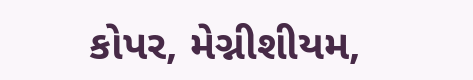કોપર, મેગ્નીશીયમ,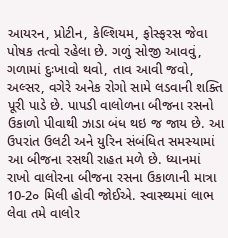આયરન, પ્રોટીન, કેલ્શિયમ, ફોસ્ફરસ જેવા પોષક તત્વો રહેલા છે. ગળું સોજી આવવું, ગળામાં દુઃખાવો થવો, તાવ આવી જવો, અલ્સર, વગેરે અનેક રોગો સામે લડવાની શક્તિ પૂરી પાડે છે. પાપડી વાલોળના બીજના રસનો ઉકાળો પીવાથી ઝાડા બંધ થઇ જ જાય છે. આ ઉપરાંત ઉલટી અને યુરિન સંબંધિત સમસ્યામાં આ બીજના રસથી રાહત મળે છે. ધ્યાનમાં રાખો વાલોરના બીજના રસના ઉકાળાની માત્રા 10-2૦ મિલી હોવી જોઈએ. સ્વાસ્થ્યમાં લાભ લેવા તમે વાલોર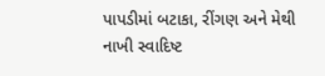પાપડીમાં બટાકા, રીંગણ અને મેથી નાખી સ્વાદિષ્ટ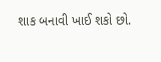શાક બનાવી ખાઈ શકો છો.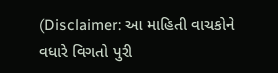(Disclaimer: આ માહિતી વાચકોને વધારે વિગતો પુરી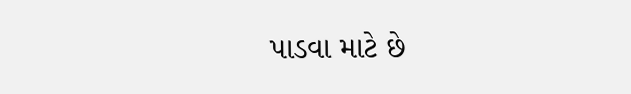પાડવા માટે છે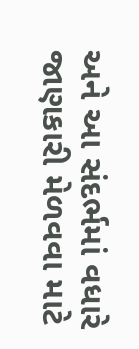અને આ સંદર્ભમાં વધારે જાણકારી મેળવવા માટે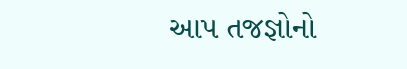આપ તજજ્ઞોનો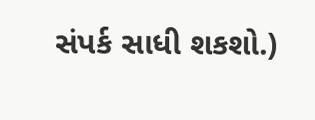સંપર્ક સાધી શકશો.)